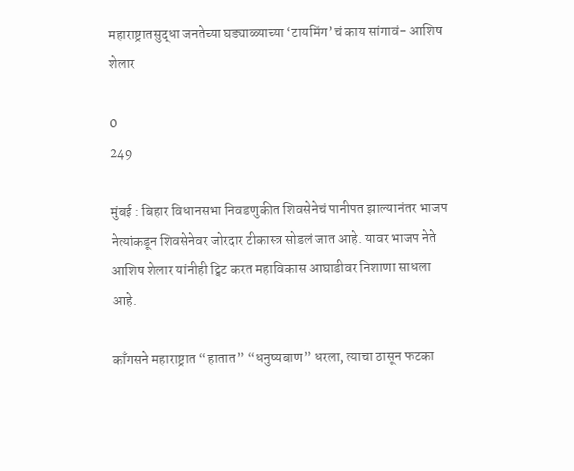महाराष्ट्रातसुद्धा जनतेच्या घड्याळ्याच्या ‘टायमिंग’चं काय सांगावं- आशिष शेलार

0
249

मुंबई : बिहार विधानसभा निवडणुकीत शिवसेनेचं पानीपत झाल्यानंतर भाजप नेत्यांकडून शिवसेनेवर जोरदार टीकास्त्र सोडलं जात आहे. यावर भाजप नेते आशिष शेलार यांनीही ट्विट करत महाविकास आघाडीवर निशाणा साधला आहे.

काँगसने महाराष्ट्रात “हातात” “धनुष्यबाण” धरला, त्याचा ठासून फटका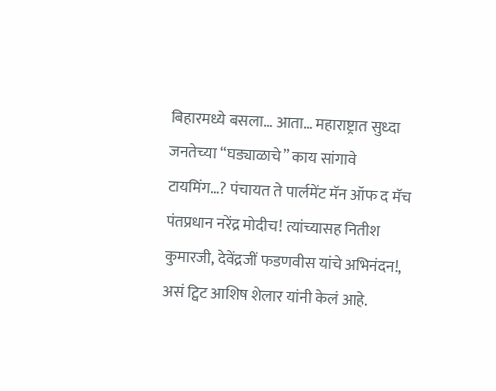बिहारमध्ये बसला… आता… महाराष्ट्रात सुध्दा जनतेच्या “घड्याळाचे” काय सांगावे टायमिंग…? पंचायत ते पार्लमेंट मॅन ऑफ द मॅच पंतप्रधान नरेंद्र मोदीच! त्यांच्यासह नितीश कुमारजी, देवेंद्रजीं फडणवीस यांचे अभिनंदन!, असं ट्विट आशिष शेलार यांनी केलं आहे.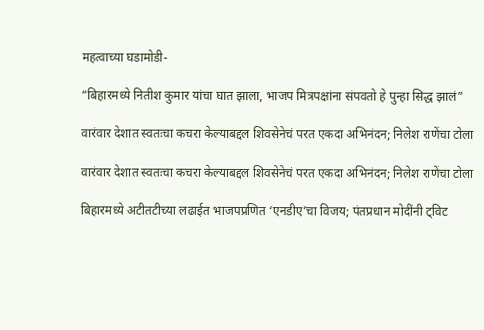महत्वाच्या घडामोडी-

“बिहारमध्ये नितीश कुमार यांचा घात झाला, भाजप मित्रपक्षांना संपवतो हे पुन्हा सिद्ध झालं”

वारंवार देशात स्वतःचा कचरा केल्याबद्दल शिवसेनेचं परत एकदा अभिनंदन; निलेश राणेंचा टोला

वारंवार देशात स्वतःचा कचरा केल्याबद्दल शिवसेनेचं परत एकदा अभिनंदन; निलेश राणेंचा टोला

बिहारमध्ये अटीतटीच्या लढाईत भाजपप्रणित ‘एनडीए’चा विजय; पंतप्रधान मोदींनी ट्विट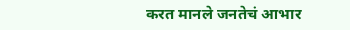करत मानले जनतेचं आभार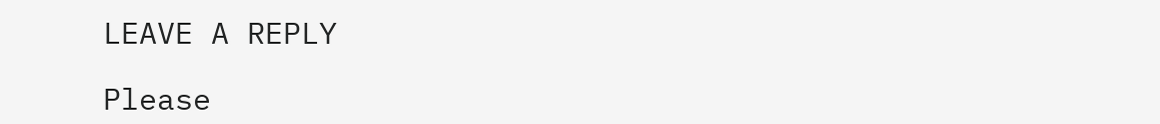LEAVE A REPLY

Please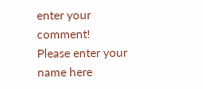enter your comment!
Please enter your name here